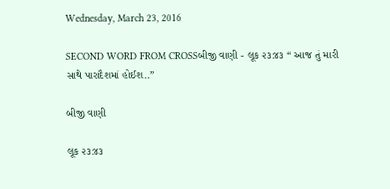Wednesday, March 23, 2016

SECOND WORD FROM CROSSબીજી વાણી - લૂક ૨૩:૪૩ “ આજ તું મારી સાથે પારાદૈશમાં હોઈશ..”

બીજી વાણી

લૂક ૨૩:૪૩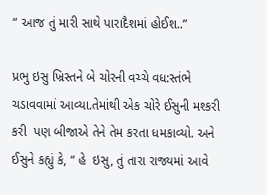“ આજ તું મારી સાથે પારાદૈશમાં હોઈશ..”

પ્રભુ ઇસુ ખ્રિસ્તને બે ચોરની વચ્ચે વધ:સ્તંભે ચડાવવામાં આવ્યા.તેમાંથી એક ચોરે ઈસુની મશ્કરી કરી  પણ બીજાએ તેને તેમ કરતા ધમકાવ્યો. અને ઈસુને કહ્યું કે, “ હે  ઇસુ, તું તારા રાજ્યમાં આવે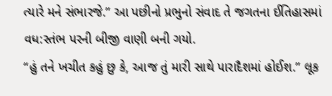ત્યારે મને સંભારજે.” આ પછીનો પ્રભુનો સંવાદ તે જગતના ઈતિહાસમાં વધ:સ્તંભ પરની બીજી વાણી બની ગયો.
“હું તને ખચીત કહું છુ કે, આજ તું મારી સાથે પારાદૈશમાં હોઈશ.” લૂક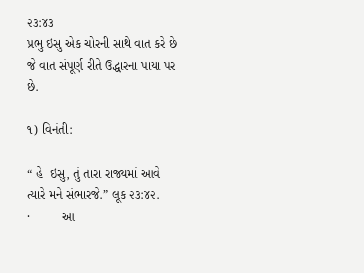૨૩:૪૩
પ્રભુ ઇસુ એક ચોરની સાથે વાત કરે છે જે વાત સંપૂર્ણ રીતે ઉદ્ધારના પાયા પર છે.

૧) વિનંતી:

“ હે  ઇસુ, તું તારા રાજ્યમાં આવે ત્યારે મને સંભારજે.” લૂક ૨૩:૪૨.
·         આ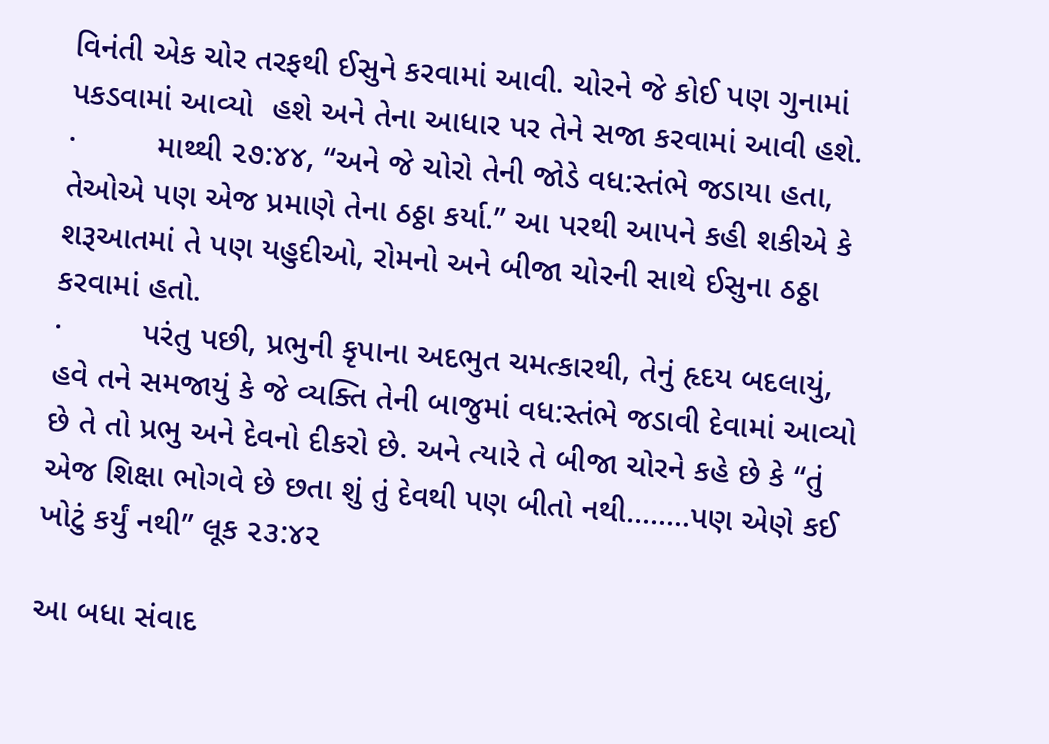વિનંતી એક ચોર તરફથી ઈસુને કરવામાં આવી. ચોરને જે કોઈ પણ ગુનામાં પકડવામાં આવ્યો  હશે અને તેના આધાર પર તેને સજા કરવામાં આવી હશે.
·         માથ્થી ૨૭:૪૪, “અને જે ચોરો તેની જોડે વધ:સ્તંભે જડાયા હતા, તેઓએ પણ એજ પ્રમાણે તેના ઠઠ્ઠા કર્યા.” આ પરથી આપને કહી શકીએ કે શરૂઆતમાં તે પણ યહુદીઓ, રોમનો અને બીજા ચોરની સાથે ઈસુના ઠઠ્ઠા કરવામાં હતો.
·         પરંતુ પછી, પ્રભુની કૃપાના અદભુત ચમત્કારથી, તેનું હૃદય બદલાયું, હવે તને સમજાયું કે જે વ્યક્તિ તેની બાજુમાં વધ:સ્તંભે જડાવી દેવામાં આવ્યો છે તે તો પ્રભુ અને દેવનો દીકરો છે. અને ત્યારે તે બીજા ચોરને કહે છે કે “તું એજ શિક્ષા ભોગવે છે છતા શું તું દેવથી પણ બીતો નથી........પણ એણે કઈ ખોટું કર્યું નથી” લૂક ૨૩:૪૨

આ બધા સંવાદ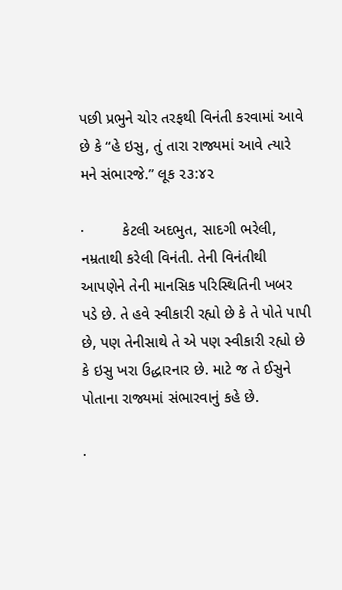પછી પ્રભુને ચોર તરફથી વિનંતી કરવામાં આવે છે કે “હે ઇસુ, તું તારા રાજ્યમાં આવે ત્યારે મને સંભારજે.” લૂક ૨૩:૪૨

·         કેટલી અદભુત, સાદગી ભરેલી, નમ્રતાથી કરેલી વિનંતી. તેની વિનંતીથી આપણેને તેની માનસિક પરિસ્થિતિની ખબર પડે છે. તે હવે સ્વીકારી રહ્યો છે કે તે પોતે પાપી છે, પણ તેનીસાથે તે એ પણ સ્વીકારી રહ્યો છે કે ઇસુ ખરા ઉદ્ધારનાર છે. માટે જ તે ઈસુને પોતાના રાજ્યમાં સંભારવાનું કહે છે.

·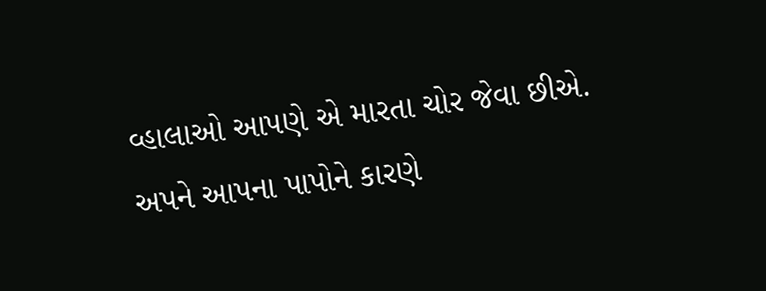વ્હાલાઓ આપણે એ મારતા ચોર જેવા છીએ. અપને આપના પાપોને કારણે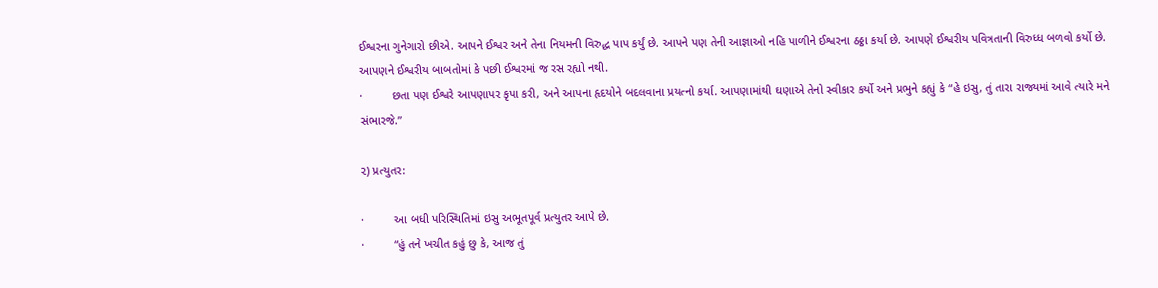ઈશ્વરના ગુનેગારો છીએ. આપને ઈશ્વર અને તેના નિયમની વિરુદ્ધ પાપ કર્યું છે. આપને પણ તેની આજ્ઞાઓ નહિ પાળીને ઈશ્વરના ઠઠ્ઠા કર્યા છે. આપણે ઈશ્વરીય પવિત્રતાની વિરુધ્ધ બળવો કર્યો છે. આપણને ઈશ્વરીય બાબતોમાં કે પછી ઈશ્વરમાં જ રસ રહ્યો નથી.
·         છતા પણ ઈશ્વરે આપણાપર કૃપા કરી, અને આપના હૃદયોને બદલવાના પ્રયત્નો કર્યા. આપણામાંથી ઘણાએ તેનો સ્વીકાર કર્યો અને પ્રભુને કહ્યું કે “હે ઇસુ, તું તારા રાજ્યમાં આવે ત્યારે મને સંભારજે.”

૨) પ્રત્યુતર:

·         આ બધી પરિસ્થિતિમાં ઇસુ અભૂતપૂર્વ પ્રત્યુતર આપે છે.
·         “હું તને ખચીત કહું છુ કે, આજ તું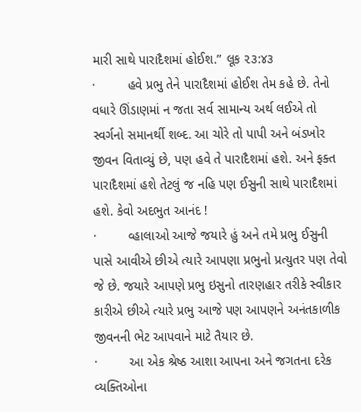મારી સાથે પારાદૈશમાં હોઈશ.” લૂક ૨૩:૪૩
·         હવે પ્રભુ તેને પારાદૈશમાં હોઈશ તેમ કહે છે. તેનો વધારે ઊંડાણમાં ન જતા સર્વ સામાન્ય અર્થ લઈએ તો સ્વર્ગનો સમાનર્થી શબ્દ. આ ચોરે તો પાપી અને બંડખોર જીવન વિતાવ્યું છે, પણ હવે તે પારાદૈશમાં હશે. અને ફક્ત પારાદૈશમાં હશે તેટલું જ નહિ પણ ઈસુની સાથે પારાદૈશમાં હશે. કેવો અદભુત આનંદ !
·         વ્હાલાઓ આજે જયારે હું અને તમે પ્રભુ ઈસુની પાસે આવીએ છીએ ત્યારે આપણા પ્રભુનો પ્રત્યુતર પણ તેવો જે છે. જયારે આપણે પ્રભુ ઇસુનો તારણહાર તરીકે સ્વીકાર કારીએ છીએ ત્યારે પ્રભુ આજે પણ આપણને અનંતકાળીક જીવનની ભેટ આપવાને માટે તૈયાર છે.
·         આ એક શ્રેષ્ઠ આશા આપના અને જગતના દરેક વ્યક્તિઓના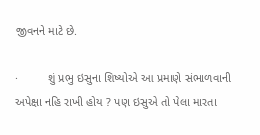જીવનને માટે છે.

·         શું પ્રભુ ઇસુના શિષ્યોએ આ પ્રમાણે સંભાળવાની અપેક્ષા નહિ રાખી હોય ? પણ ઇસુએ તો પેલા મારતા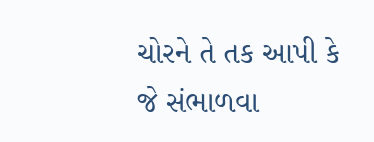ચોરને તે તક આપી કે જે સંભાળવા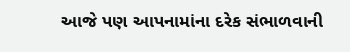આજે પણ આપનામાંના દરેક સંભાળવાની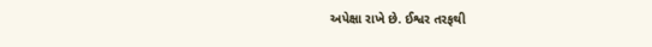અપેક્ષા રાખે છે. ઈશ્વર તરફથી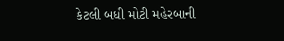કેટલી બધી મોટી મહેરબાની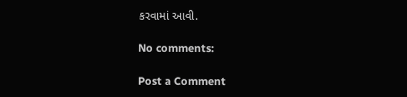કરવામાં આવી.

No comments:

Post a Comment